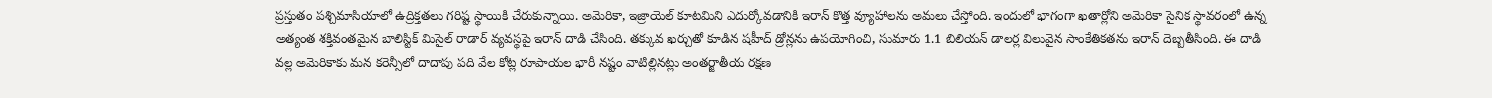ప్రస్తుతం పశ్చిమాసియాలో ఉద్రిక్తతలు గరిష్ట స్థాయికి చేరుకున్నాయి. అమెరికా, ఇజ్రాయెల్ కూటమిని ఎదుర్కోవడానికి ఇరాన్ కొత్త వ్యూహాలను అమలు చేస్తోంది. ఇందులో భాగంగా ఖతార్లోని అమెరికా సైనిక స్థావరంలో ఉన్న అత్యంత శక్తివంతమైన బాలిస్టిక్ మిసైల్ రాడార్ వ్యవస్థపై ఇరాన్ దాడి చేసింది. తక్కువ ఖర్చుతో కూడిన షహీద్ డ్రోన్లను ఉపయోగించి, సుమారు 1.1 బిలియన్ డాలర్ల విలువైన సాంకేతికతను ఇరాన్ దెబ్బతీసింది. ఈ దాడి వల్ల అమెరికాకు మన కరెన్సీలో దాదాపు పది వేల కోట్ల రూపాయల భారీ నష్టం వాటిల్లినట్లు అంతర్జాతీయ రక్షణ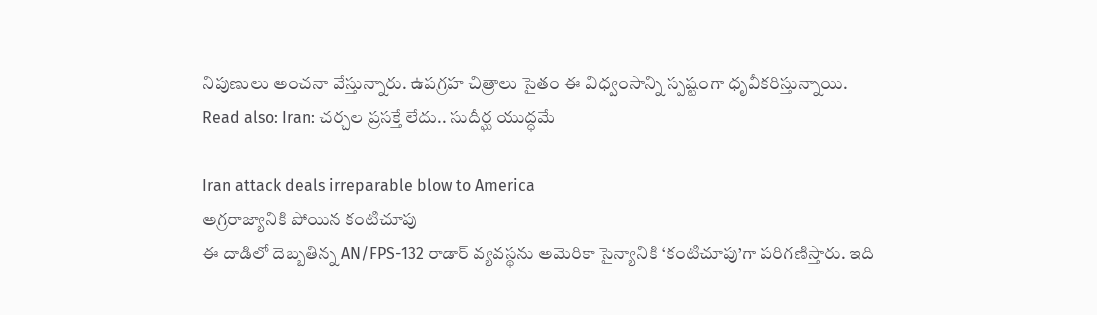నిపుణులు అంచనా వేస్తున్నారు. ఉపగ్రహ చిత్రాలు సైతం ఈ విధ్వంసాన్ని స్పష్టంగా ధృవీకరిస్తున్నాయి.
Read also: Iran: చర్చల ప్రసక్తే లేదు.. సుదీర్ఘ యుద్ధమే

Iran attack deals irreparable blow to America
అగ్రరాజ్యానికి పోయిన కంటిచూపు
ఈ దాడిలో దెబ్బతిన్న AN/FPS-132 రాడార్ వ్యవస్థను అమెరికా సైన్యానికి ‘కంటిచూపు’గా పరిగణిస్తారు. ఇది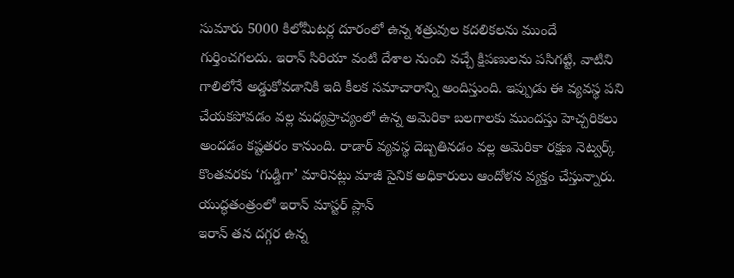సుమారు 5000 కిలోమీటర్ల దూరంలో ఉన్న శత్రువుల కదలికలను ముందే గుర్తించగలదు. ఇరాన్ సిరియా వంటి దేశాల నుంచి వచ్చే క్షిపణులను పసిగట్టి, వాటిని గాలిలోనే అడ్డుకోవడానికి ఇది కీలక సమాచారాన్ని అందిస్తుంది. ఇప్పుడు ఈ వ్యవస్థ పని చేయకపోవడం వల్ల మధ్యప్రాచ్యంలో ఉన్న అమెరికా బలగాలకు ముందస్తు హెచ్చరికలు అందడం కష్టతరం కానుంది. రాడార్ వ్యవస్థ దెబ్బతినడం వల్ల అమెరికా రక్షణ నెట్వర్క్ కొంతవరకు ‘గుడ్డిగా’ మారినట్లు మాజీ సైనిక అధికారులు ఆందోళన వ్యక్తం చేస్తున్నారు.
యుద్ధతంత్రంలో ఇరాన్ మాస్టర్ ప్లాన్
ఇరాన్ తన దగ్గర ఉన్న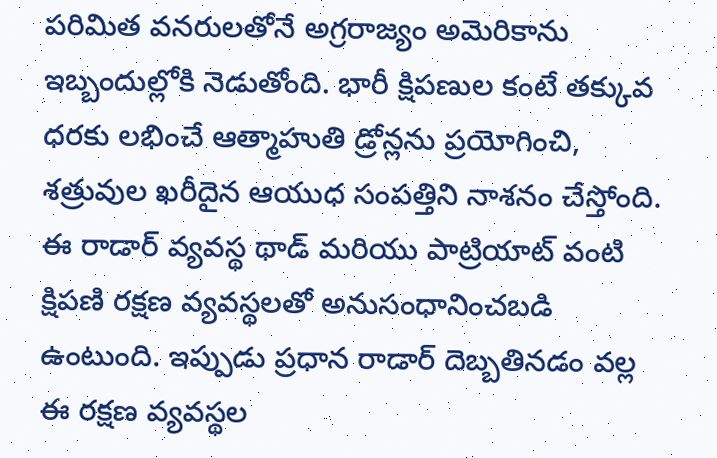పరిమిత వనరులతోనే అగ్రరాజ్యం అమెరికాను ఇబ్బందుల్లోకి నెడుతోంది. భారీ క్షిపణుల కంటే తక్కువ ధరకు లభించే ఆత్మాహుతి డ్రోన్లను ప్రయోగించి, శత్రువుల ఖరీదైన ఆయుధ సంపత్తిని నాశనం చేస్తోంది. ఈ రాడార్ వ్యవస్థ థాడ్ మరియు పాట్రియాట్ వంటి క్షిపణి రక్షణ వ్యవస్థలతో అనుసంధానించబడి ఉంటుంది. ఇప్పుడు ప్రధాన రాడార్ దెబ్బతినడం వల్ల ఈ రక్షణ వ్యవస్థల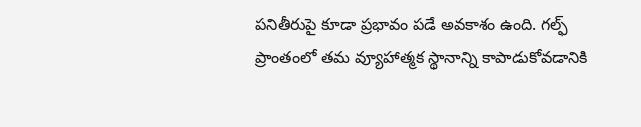పనితీరుపై కూడా ప్రభావం పడే అవకాశం ఉంది. గల్ఫ్ ప్రాంతంలో తమ వ్యూహాత్మక స్థానాన్ని కాపాడుకోవడానికి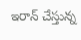ఇరాన్ చేస్తున్న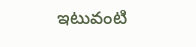ఇటువంటి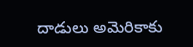దాడులు అమెరికాకు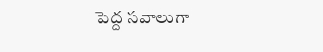పెద్ద సవాలుగా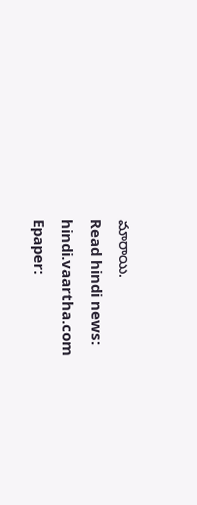మారాయి.
Read hindi news: hindi.vaartha.com
Epaper: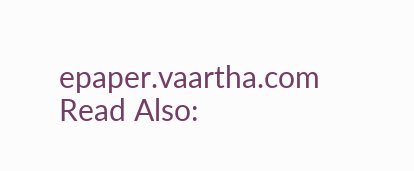epaper.vaartha.com
Read Also: